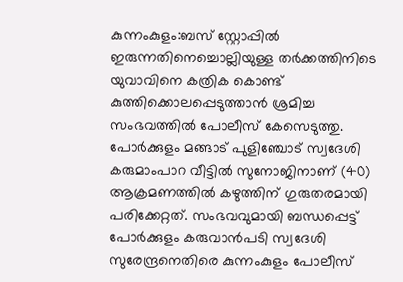കുന്നംകുളം:ബസ് സ്റ്റോപ്പിൽ ഇരുന്നതിനെച്ചൊല്ലിയുള്ള തർക്കത്തിനിടെ യുവാവിനെ കത്രിക കൊണ്ട് കുത്തിക്കൊലപ്പെടുത്താൻ ശ്രമിച്ച സംഭവത്തിൽ പോലീസ് കേസെടുത്തു. പോർക്കുളം മങ്ങാട് പുളിഞ്ചോട് സ്വദേശി കരുമാംപാറ വീട്ടിൽ സുനോജിനാണ് (40) ആക്രമണത്തിൽ കഴുത്തിന് ഗുരുതരമായി പരിക്കേറ്റത്. സംഭവവുമായി ബന്ധപ്പെട്ട് പോർക്കുളം കരുവാൻപടി സ്വദേശി സുരേന്ദ്രനെതിരെ കുന്നംകുളം പോലീസ്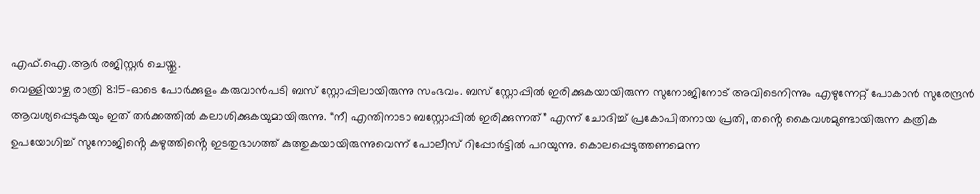എഫ്.ഐ.ആർ രജിസ്റ്റർ ചെയ്തു.
വെള്ളിയാഴ്ച രാത്രി 8:15-ഓടെ പോർക്കുളം കരുവാൻപടി ബസ് സ്റ്റോപ്പിലായിരുന്നു സംഭവം. ബസ് സ്റ്റോപ്പിൽ ഇരിക്കുകയായിരുന്ന സുനോജിനോട് അവിടെനിന്നും എഴുന്നേറ്റ് പോകാൻ സുരേന്ദ്രൻ ആവശ്യപ്പെടുകയും ഇത് തർക്കത്തിൽ കലാശിക്കുകയുമായിരുന്നു. “നീ എന്തിനാടാ ബസ്റ്റോപ്പിൽ ഇരിക്കുന്നത്” എന്ന് ചോദിച്ച് പ്രകോപിതനായ പ്രതി, തൻ്റെ കൈവശമുണ്ടായിരുന്ന കത്രിക ഉപയോഗിച്ച് സുനോജിൻ്റെ കഴുത്തിൻ്റെ ഇടതുഭാഗത്ത് കുത്തുകയായിരുന്നുവെന്ന് പോലീസ് റിപ്പോർട്ടിൽ പറയുന്നു. കൊലപ്പെടുത്തണമെന്ന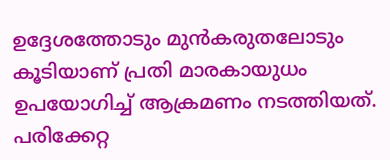ഉദ്ദേശത്തോടും മുൻകരുതലോടും കൂടിയാണ് പ്രതി മാരകായുധം ഉപയോഗിച്ച് ആക്രമണം നടത്തിയത്.
പരിക്കേറ്റ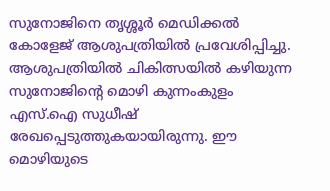സുനോജിനെ തൃശ്ശൂർ മെഡിക്കൽ കോളേജ് ആശുപത്രിയിൽ പ്രവേശിപ്പിച്ചു. ആശുപത്രിയിൽ ചികിത്സയിൽ കഴിയുന്ന സുനോജിൻ്റെ മൊഴി കുന്നംകുളം എസ്.ഐ സുധീഷ് രേഖപ്പെടുത്തുകയായിരുന്നു. ഈ മൊഴിയുടെ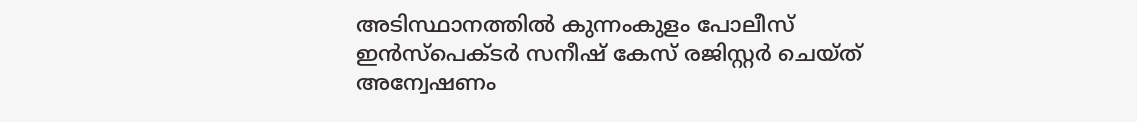അടിസ്ഥാനത്തിൽ കുന്നംകുളം പോലീസ് ഇൻസ്പെക്ടർ സനീഷ് കേസ് രജിസ്റ്റർ ചെയ്ത് അന്വേഷണം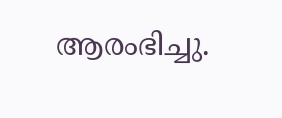ആരംഭിച്ചു.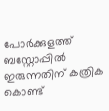പോർക്കുളത്ത് ബസ്റ്റോപ്പിൽ ഇരുന്നതിന് കത്രിക കൊണ്ട്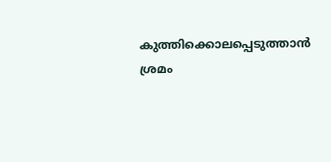കുത്തിക്കൊലപ്പെടുത്താൻ ശ്രമം